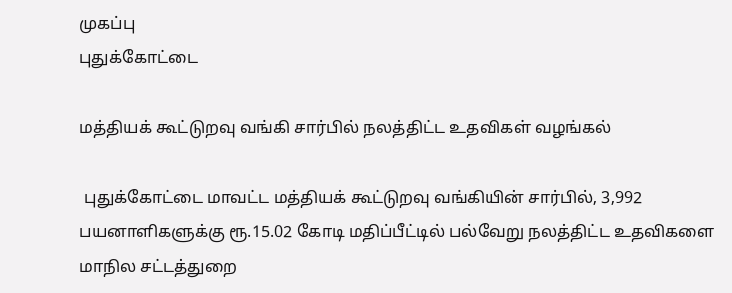முகப்பு
புதுக்கோட்டை

மத்தியக் கூட்டுறவு வங்கி சார்பில் நலத்திட்ட உதவிகள் வழங்கல்

 புதுக்கோட்டை மாவட்ட மத்தியக் கூட்டுறவு வங்கியின் சார்பில், 3,992 பயனாளிகளுக்கு ரூ.15.02 கோடி மதிப்பீட்டில் பல்வேறு நலத்திட்ட உதவிகளை மாநில சட்டத்துறை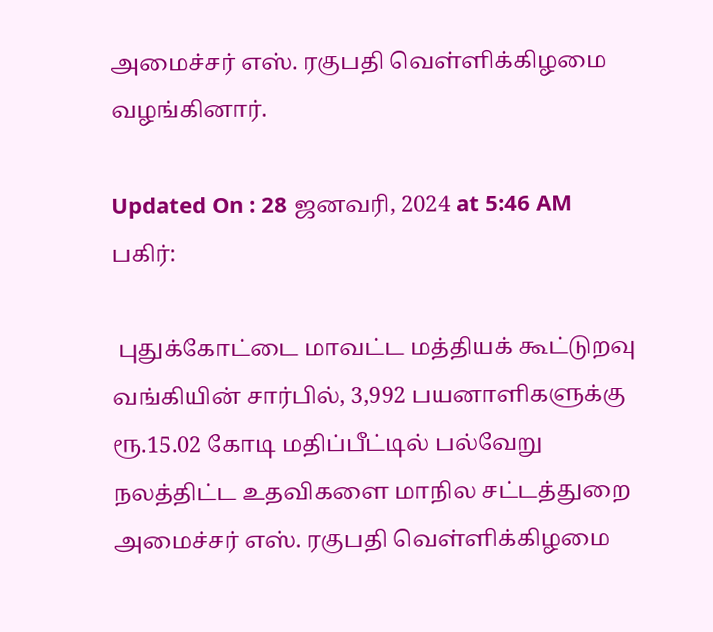அமைச்சர் எஸ். ரகுபதி வெள்ளிக்கிழமை வழங்கினார்.

Updated On : 28 ஜனவரி, 2024 at 5:46 AM
பகிர்:

 புதுக்கோட்டை மாவட்ட மத்தியக் கூட்டுறவு வங்கியின் சார்பில், 3,992 பயனாளிகளுக்கு ரூ.15.02 கோடி மதிப்பீட்டில் பல்வேறு நலத்திட்ட உதவிகளை மாநில சட்டத்துறை அமைச்சர் எஸ். ரகுபதி வெள்ளிக்கிழமை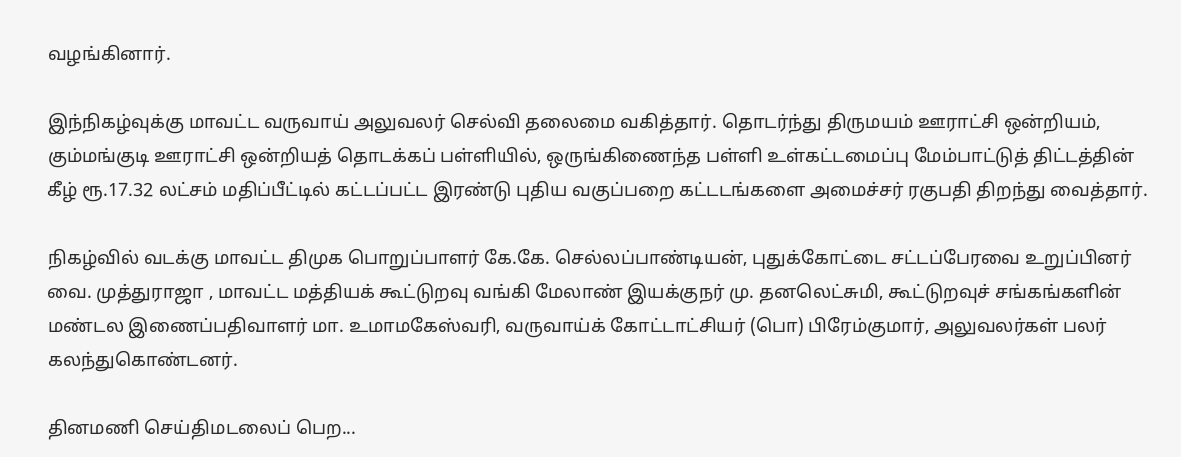வழங்கினார்.

இந்நிகழ்வுக்கு மாவட்ட வருவாய் அலுவலர் செல்வி தலைமை வகித்தார். தொடர்ந்து திருமயம் ஊராட்சி ஒன்றியம், கும்மங்குடி ஊராட்சி ஒன்றியத் தொடக்கப் பள்ளியில், ஒருங்கிணைந்த பள்ளி உள்கட்டமைப்பு மேம்பாட்டுத் திட்டத்தின் கீழ் ரூ.17.32 லட்சம் மதிப்பீட்டில் கட்டப்பட்ட இரண்டு புதிய வகுப்பறை கட்டடங்களை அமைச்சர் ரகுபதி திறந்து வைத்தார்.

நிகழ்வில் வடக்கு மாவட்ட திமுக பொறுப்பாளர் கே.கே. செல்லப்பாண்டியன், புதுக்கோட்டை சட்டப்பேரவை உறுப்பினர் வை. முத்துராஜா , மாவட்ட மத்தியக் கூட்டுறவு வங்கி மேலாண் இயக்குநர் மு. தனலெட்சுமி, கூட்டுறவுச் சங்கங்களின் மண்டல இணைப்பதிவாளர் மா. உமாமகேஸ்வரி, வருவாய்க் கோட்டாட்சியர் (பொ) பிரேம்குமார், அலுவலர்கள் பலர் கலந்துகொண்டனர்.

தினமணி செய்திமடலைப் பெற...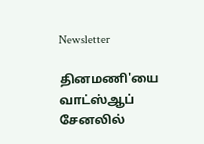Newsletter

தினமணி'யை வாட்ஸ்ஆப் சேனலில்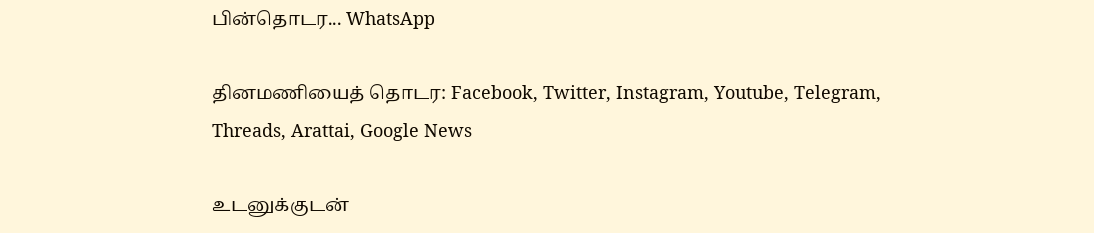பின்தொடர... WhatsApp

தினமணியைத் தொடர: Facebook, Twitter, Instagram, Youtube, Telegram, Threads, Arattai, Google News

உடனுக்குடன்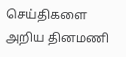செய்திகளை அறிய தினமணி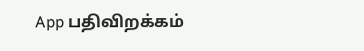App பதிவிறக்கம்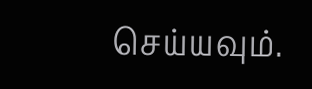செய்யவும்.